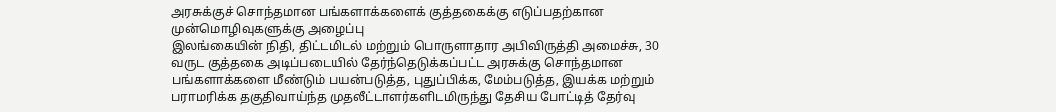அரசுக்குச் சொந்தமான பங்களாக்களைக் குத்தகைக்கு எடுப்பதற்கான முன்மொழிவுகளுக்கு அழைப்பு
இலங்கையின் நிதி, திட்டமிடல் மற்றும் பொருளாதார அபிவிருத்தி அமைச்சு, 30 வருட குத்தகை அடிப்படையில் தேர்ந்தெடுக்கப்பட்ட அரசுக்கு சொந்தமான பங்களாக்களை மீண்டும் பயன்படுத்த, புதுப்பிக்க, மேம்படுத்த, இயக்க மற்றும் பராமரிக்க தகுதிவாய்ந்த முதலீட்டாளர்களிடமிருந்து தேசிய போட்டித் தேர்வு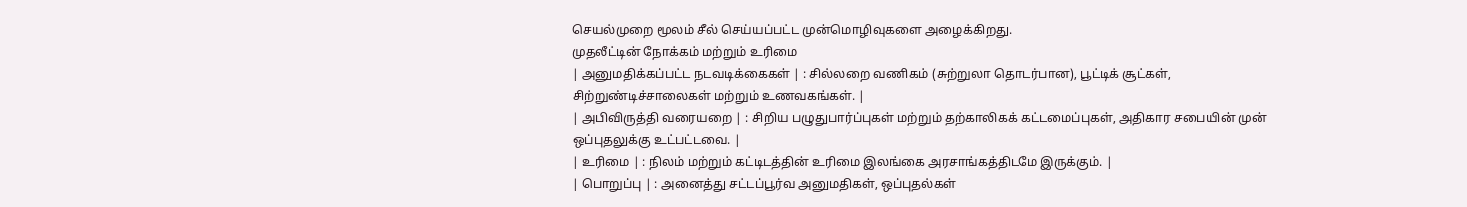செயல்முறை மூலம் சீல் செய்யப்பட்ட முன்மொழிவுகளை அழைக்கிறது.
முதலீட்டின் நோக்கம் மற்றும் உரிமை
| அனுமதிக்கப்பட்ட நடவடிக்கைகள் | : சில்லறை வணிகம் (சுற்றுலா தொடர்பான), பூட்டிக் சூட்கள், சிற்றுண்டிச்சாலைகள் மற்றும் உணவகங்கள். |
| அபிவிருத்தி வரையறை | : சிறிய பழுதுபார்ப்புகள் மற்றும் தற்காலிகக் கட்டமைப்புகள், அதிகார சபையின் முன் ஒப்புதலுக்கு உட்பட்டவை. |
| உரிமை | : நிலம் மற்றும் கட்டிடத்தின் உரிமை இலங்கை அரசாங்கத்திடமே இருக்கும். |
| பொறுப்பு | : அனைத்து சட்டப்பூர்வ அனுமதிகள், ஒப்புதல்கள்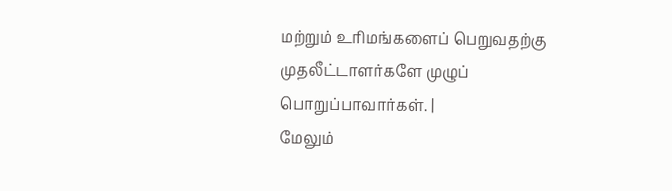மற்றும் உரிமங்களைப் பெறுவதற்கு முதலீட்டாளர்களே முழுப் பொறுப்பாவார்கள். |
மேலும்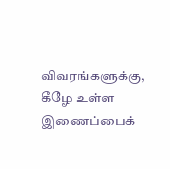விவரங்களுக்கு, கீழே உள்ள இணைப்பைக்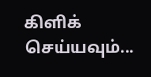கிளிக் செய்யவும்...